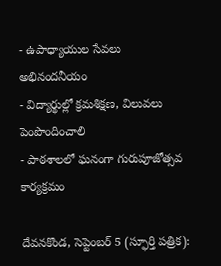- ఉపాధ్యాయుల సేవలు అభినందనీయం
- విద్యార్థుల్లో క్రమశిక్షణ, విలువలు పెంపొందించాలి
- పాఠశాలలో ఘనంగా గురుపూజోత్సవ కార్యక్రమం

దేవనకొండ, సెప్టెంబర్ 5 (స్ఫూర్తి పత్రిక):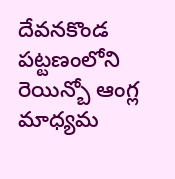దేవనకొండ పట్టణంలోని రెయిన్బో ఆంగ్ల మాధ్యమ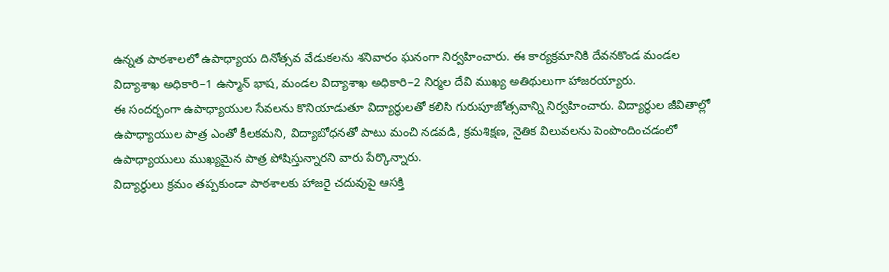ఉన్నత పాఠశాలలో ఉపాధ్యాయ దినోత్సవ వేడుకలను శనివారం ఘనంగా నిర్వహించారు. ఈ కార్యక్రమానికి దేవనకొండ మండల విద్యాశాఖ అధికారి–1 ఉస్మాన్ భాష, మండల విద్యాశాఖ అధికారి–2 నిర్మల దేవి ముఖ్య అతిథులుగా హాజరయ్యారు.
ఈ సందర్భంగా ఉపాధ్యాయుల సేవలను కొనియాడుతూ విద్యార్థులతో కలిసి గురుపూజోత్సవాన్ని నిర్వహించారు. విద్యార్థుల జీవితాల్లో ఉపాధ్యాయుల పాత్ర ఎంతో కీలకమని, విద్యాబోధనతో పాటు మంచి నడవడి, క్రమశిక్షణ, నైతిక విలువలను పెంపొందించడంలో ఉపాధ్యాయులు ముఖ్యమైన పాత్ర పోషిస్తున్నారని వారు పేర్కొన్నారు.
విద్యార్థులు క్రమం తప్పకుండా పాఠశాలకు హాజరై చదువుపై ఆసక్తి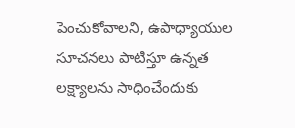పెంచుకోవాలని, ఉపాధ్యాయుల సూచనలు పాటిస్తూ ఉన్నత లక్ష్యాలను సాధించేందుకు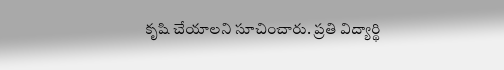కృషి చేయాలని సూచించారు. ప్రతి విద్యార్థి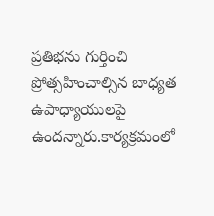ప్రతిభను గుర్తించి ప్రోత్సహించాల్సిన బాధ్యత ఉపాధ్యాయులపై ఉందన్నారు.కార్యక్రమంలో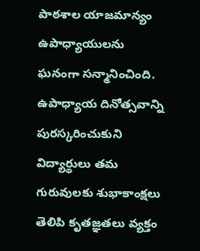పాఠశాల యాజమాన్యం ఉపాధ్యాయులను ఘనంగా సన్మానించింది. ఉపాధ్యాయ దినోత్సవాన్ని పురస్కరించుకుని విద్యార్థులు తమ గురువులకు శుభాకాంక్షలు తెలిపి కృతజ్ఞతలు వ్యక్తం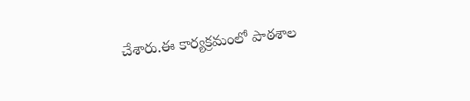చేశారు.ఈ కార్యక్రమంలో పాఠశాల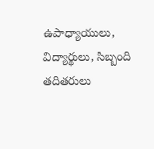ఉపాధ్యాయులు, విద్యార్థులు, సిబ్బంది తదితరులు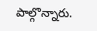పాల్గొన్నారు.